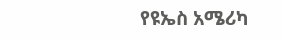የዩኤስ አሜሪካ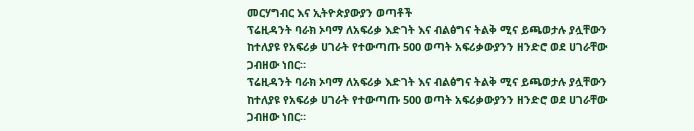መርሃግብር እና ኢትዮጵያውያን ወጣቶች
ፕሬዚዳንት ባራክ ኦባማ ለአፍሪቃ እድገት እና ብልፅግና ትልቅ ሚና ይጫወታሉ ያሏቸውን ከተለያዩ የአፍሪቃ ሀገራት የተውጣጡ 500 ወጣት አፍሪቃውያንን ዘንድሮ ወደ ሀገራቸው ጋብዘው ነበር።
ፕሬዚዳንት ባራክ ኦባማ ለአፍሪቃ እድገት እና ብልፅግና ትልቅ ሚና ይጫወታሉ ያሏቸውን ከተለያዩ የአፍሪቃ ሀገራት የተውጣጡ 500 ወጣት አፍሪቃውያንን ዘንድሮ ወደ ሀገራቸው ጋብዘው ነበር።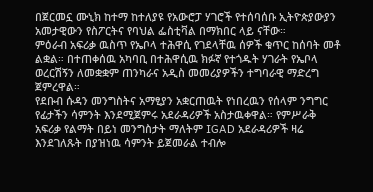በጀርመኗ ሙኒክ ከተማ ከተለያዩ የአውሮፓ ሃገሮች የተሰባሰቡ ኢትዮጵያውያን አመታዊውን የስፖርትና የባህል ፌስቲቫል በማክበር ላይ ናቸው።
ምዕራብ አፍሪቃ ዉስጥ የኤቦላ ተሕዋሲ የገደላቸዉ ሰዎች ቁጥር ከሰባት መቶ ልቋል። በተጠቀሰዉ አካባቢ በተሕዋሲዉ ክፉኛ የተጎዱት ሃገራት የኤቦላ ወረርሽኝን ለመቋቋም ጠንካራና አዲስ መመሪያዎችን ተግባራዊ ማድረግ ጀምረዋል።
የደቡብ ሱዳን መንግስትና አማፂያን አቋርጠዉት የነበረዉን የሰላም ንግግር የፊታችን ሳምንት እንደሚጀምሩ አደራዳሪዎች አስታዉቀዋል። የምሥራቅ አፍሪቃ የልማት በይነ መንግስታት ማለትም IGAD አደራዳሪዎች ዛሬ እንደገለጹት በያዝነዉ ሳምንት ይጀመራል ተብሎ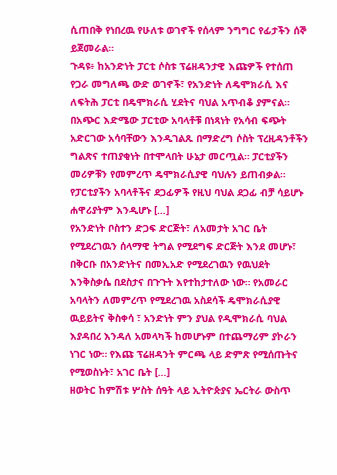ሲጠበቅ የነበረዉ የሁለቱ ወገኖች የሰላም ንግግር የፊታችን ሰኞ ይጀመራል።
ጉዳዩ፥ ከአንድነት ፓርቲ ሶስቱ ፕሬዘዳንታዊ እጩዎች የተሰጠ የጋራ መግለጫ ውድ ወገኖች፣ የአንድነት ለዴሞክራሲ እና ለፍትሕ ፓርቲ በዴሞክራሲ ሂደትና ባህል አጥብቆ ያምናል። በአጭር እድሜው ፓርቲው አባላቶቹ በነጻነት የአሳብ ፍጭት አድርገው አሳባቸውን እንዲገልጹ በማድረግ ሶስት ፕረዚዳንቶችን ግልጽና ተጠያቂነት በተሞላበት ሁኔታ መርጧል። ፓርቲያችን መሪዎቹን የመምረጥ ዴሞክራሲያዊ ባህሉን ይጠብቃል። የፓርቲያችን አባላቶችና ደጋፊዎች የዚህ ባህል ደጋፊ ብቻ ሳይሆኑ ሐዋሪያትም እንዲሆኑ […]
የአንድነት ቦስተን ድጋፍ ድርጅት፣ ለአመታት አገር ቤት የሚደረገዉን ሰላማዊ ትግል የሚደግፍ ድርጅት እንደ መሆኑ፣ በቅርቡ በአንድነትና በመኢአድ የሚደረገዉን የዉህደት እንቅስቃሴ በደስታና በጉጉት እየተከታተለው ነው። የአመራር አባላትን ለመምረጥ የሚደረገዉ አስደሳች ዴሞክራሲያዊ ዉይይትና ቅስቀሳ ፣ አንድነት ምን ያህል የዲሞክራሲ ባህል እያዳበረ እንዳለ አመላካች ከመሆኑም በተጨማሪም ያኮራን ነገር ነው። የእጩ ፕሬዘዳንት ምርጫ ላይ ድምጽ የሚሰጡትና የሚወስኑት፣ አገር ቤት […]
ዘወትር ከምሽቱ ሦስት ሰዓት ላይ ኢትዮጵያና ኤርትራ ውስጥ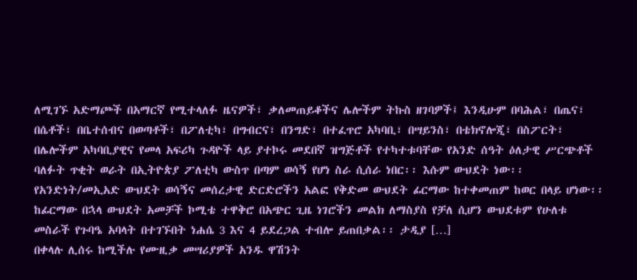ለሚገኙ አድማጮች በአማርኛ የሚተላለፉ ዜናዎች፣ ቃለመጠይቆችና ሌሎችም ትኩስ ዘገባዎች፤ እንዲሁም በባሕል፣ በጤና፣ በሴቶች፣ በቤተሰብና በወጣቶች፣ በፖለቲካ፣ በግብርና፣ በንግድ፣ በተፈጥሮ አካባቢ፣ በሣይንስ፣ በቴክኖሎጂ፣ በስፖርት፣ በሌሎችም አካባቢያዊና የመላ አፍሪካ ጉዳዮች ላይ ያተኮሩ መደበኛ ዝግጅቶች የተካተቱባቸው የአንድ ሰዓት ዕለታዊ ሥርጭቶች
ባለፉት ጥቂት ወራት በኢትዮጵያ ፖለቲካ ውስጥ በጣም ወሳኝ የሆነ ስራ ሲሰራ ነበር፡፡ እሱም ውህደት ነው፡፡ የአንድነት/መኢአድ ውህደት ወሳኝና መሰረታዊ ድርድሮችን አልፎ የቅድመ ውህደት ፊርማው ከተቀመጠም ከወር በላይ ሆነው፡፡ ከፊርማው በኋላ ውህደት አመቻች ኮሚቴ ተዋቅሮ በአጭር ጊዜ ነገሮችን መልክ ለማስያስ የቻለ ሲሆን ውህደቱም የሁለቱ መስራች የጉባዔ አባላት በተገኙበት ነሐሴ 3 እና 4 ይደረጋል ተብሎ ይጠበቃል፡፡ ታዲያ […]
በቀላሉ ሊሰሩ ከሚችሉ የሙዚቃ መሣሪያዎች አንዱ ዋሽንት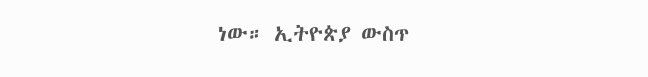ነው። ኢትዮጵያ ውስጥ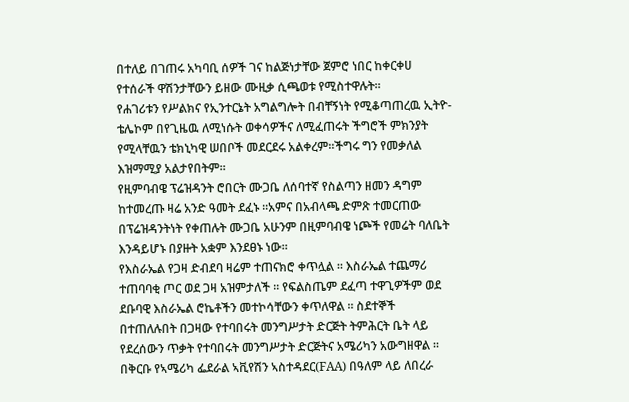በተለይ በገጠሩ አካባቢ ሰዎች ገና ከልጅነታቸው ጀምሮ ነበር ከቀርቀሀ የተሰራች ዋሽንታቸውን ይዘው ሙዚቃ ሲጫወቱ የሚስተዋሉት።
የሐገሪቱን የሥልክና የኢንተርኔት አግልግሎት በብቸኝነት የሚቆጣጠረዉ ኢትዮ-ቴሌኮም በየጊዜዉ ለሚነሱት ወቀሳዎችና ለሚፈጠሩት ችግሮች ምክንያት የሚላቸዉን ቴክኒካዊ ሠበቦች መደርደሩ አልቀረም።ችግሩ ግን የመቃለል እዝማሚያ አልታየበትም።
የዚምባብዌ ፕሬዝዳንት ሮበርት ሙጋቤ ለሰባተኛ የስልጣን ዘመን ዳግም ከተመረጡ ዛሬ አንድ ዓመት ደፈኑ ።አምና በአብላጫ ድምጽ ተመርጠው በፕሬዝዳንትነት የቀጠሉት ሙጋቤ አሁንም በዚምባብዌ ነጮች የመሬት ባለቤት እንዳይሆኑ በያዙት አቋም እንደፀኑ ነው።
የእስራኤል የጋዛ ድብደባ ዛሬም ተጠናክሮ ቀጥሏል ። እስራኤል ተጨማሪ ተጠባባቂ ጦር ወደ ጋዛ አዝምታለች ። የፍልስጤም ደፈጣ ተዋጊዎችም ወደ ደቡባዊ እስራኤል ሮኬቶችን መተኮሳቸውን ቀጥለዋል ። ስደተኞች በተጠለሉበት በጋዛው የተባበሩት መንግሥታት ድርጅት ትምሕርት ቤት ላይ የደረሰውን ጥቃት የተባበሩት መንግሥታት ድርጅትና አሜሪካን አውግዘዋል ።
በቅርቡ የኣሜሪካ ፌደራል ኣቪየሽን ኣስተዳደር(FAA) በዓለም ላይ ለበረራ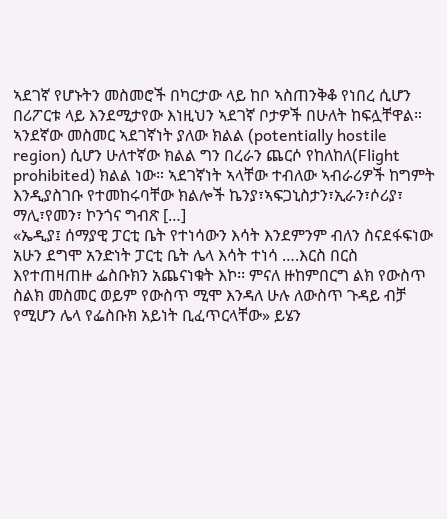ኣደገኛ የሆኑትን መስመሮች በካርታው ላይ ከቦ ኣስጠንቅቆ የነበረ ሲሆን በሪፖርቱ ላይ እንደሚታየው እነዚህን ኣደገኛ ቦታዎች በሁለት ከፍሏቸዋል። ኣንደኛው መስመር ኣደገኛነት ያለው ክልል (potentially hostile region) ሲሆን ሁለተኛው ክልል ግን በረራን ጨርሶ የከለከለ(Flight prohibited) ክልል ነው። ኣደገኛነት ኣላቸው ተብለው ኣብራሪዎች ከግምት እንዲያስገቡ የተመከሩባቸው ክልሎች ኬንያ፣ኣፍጋኒስታን፣ኢራን፣ሶሪያ፣ ማሊ፣የመን፣ ኮንጎና ግብጽ […]
«ኤዲያ፤ ሰማያዊ ፓርቲ ቤት የተነሳውን እሳት እንደምንም ብለን ስናደፋፍነው አሁን ደግሞ አንድነት ፓርቲ ቤት ሌላ እሳት ተነሳ ….እርስ በርስ እየተጠዛጠዙ ፌስቡክን አጨናነቁት እኮ፡፡ ምናለ ዙከምበርግ ልክ የውስጥ ስልክ መስመር ወይም የውስጥ ሚሞ እንዳለ ሁሉ ለውስጥ ጉዳይ ብቻ የሚሆን ሌላ የፌስቡክ አይነት ቢፈጥርላቸው» ይሄን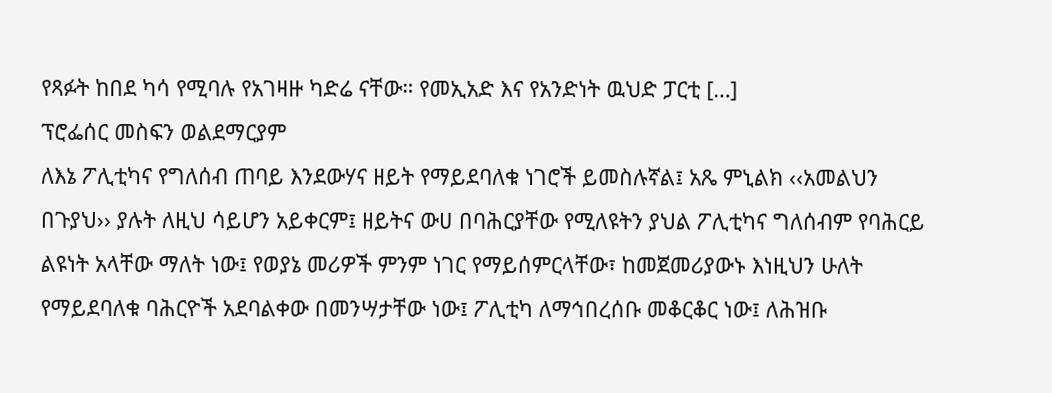የጻፉት ከበደ ካሳ የሚባሉ የአገዛዙ ካድሬ ናቸው። የመኢአድ እና የአንድነት ዉህድ ፓርቲ […]
ፕሮፌሰር መስፍን ወልደማርያም
ለእኔ ፖሊቲካና የግለሰብ ጠባይ እንደውሃና ዘይት የማይደባለቁ ነገሮች ይመስሉኛል፤ አጼ ምኒልክ ‹‹አመልህን በጉያህ›› ያሉት ለዚህ ሳይሆን አይቀርም፤ ዘይትና ውሀ በባሕርያቸው የሚለዩትን ያህል ፖሊቲካና ግለሰብም የባሕርይ ልዩነት አላቸው ማለት ነው፤ የወያኔ መሪዎች ምንም ነገር የማይሰምርላቸው፣ ከመጀመሪያውኑ እነዚህን ሁለት የማይደባለቁ ባሕርዮች አደባልቀው በመንሣታቸው ነው፤ ፖሊቲካ ለማኅበረሰቡ መቆርቆር ነው፤ ለሕዝቡ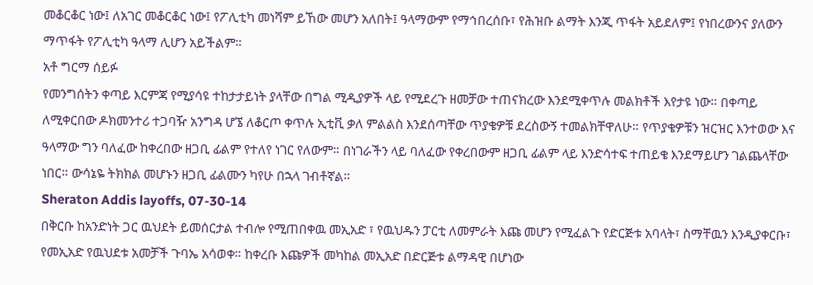መቆርቆር ነው፤ ለአገር መቆርቆር ነው፤ የፖሊቲካ መነሻም ይኸው መሆን አለበት፤ ዓላማውም የማኅበረሰቡ፣ የሕዝቡ ልማት እንጂ ጥፋት አይደለም፤ የነበረውንና ያለውን ማጥፋት የፖሊቲካ ዓላማ ሊሆን አይችልም።
አቶ ግርማ ሰይፉ
የመንግሰትን ቀጣይ እርምጃ የሚያሳዩ ተከታታይነት ያላቸው በግል ሚዲያዎች ላይ የሚደረጉ ዘመቻው ተጠናክረው እንደሚቀጥሉ መልክቶች እየታዩ ነው። በቀጣይ ለሚቀርበው ዶክመንተሪ ተጋባዥ አንግዳ ሆኜ ለቆርጦ ቀጥሉ ኢቲቪ ቃለ ምልልስ እንደሰጣቸው ጥያቄዎቹ ደረስውኝ ተመልክቸዋለሁ። የጥያቄዎቹን ዝርዝር እንተወው እና ዓላማው ግን ባለፈው ከቀረበው ዘጋቢ ፊልም የተለየ ነገር የለውም። በነገራችን ላይ ባለፈው የቀረበውም ዘጋቢ ፊልም ላይ እንድሳተፍ ተጠይቄ እንደማይሆን ገልጨላቸው ነበር። ውሳኔዬ ትክክል መሆኑን ዘጋቢ ፊልሙን ካየሁ በኋላ ገብቶኛል።
Sheraton Addis layoffs, 07-30-14
በቅርቡ ከአንድነት ጋር ዉህደት ይመሰርታል ተብሎ የሚጠበቀዉ መኢአድ ፣ የዉህዱን ፓርቲ ለመምራት እጩ መሆን የሚፈልጉ የድርጅቱ አባላት፣ ስማቸዉን እንዲያቀርቡ፣ የመኢአድ የዉህደቱ አመቻች ጉባኤ አሳወቀ። ከቀረቡ እጩዎች መካከል መኢአድ በድርጅቱ ልማዳዊ በሆነው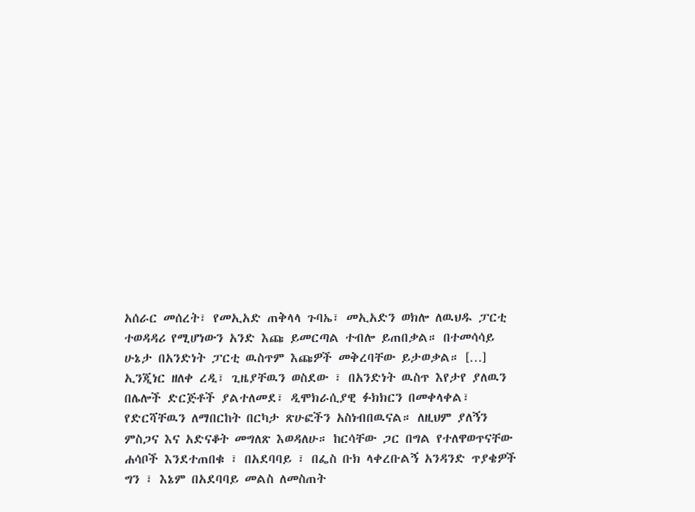አሰራር መሰረት፣ የመኢአድ ጠቅላላ ጉባኤ፣ መኢአድን ወክሎ ለዉህዱ ፓርቲ ተወዳዳሪ የሚሆነውን አንድ እጩ ይመርጣል ተብሎ ይጠበቃል። በተመሳሳይ ሁኔታ በአንድነት ፓርቲ ዉስጥም እጩዎች መቅረባቸው ይታወቃል። […]
ኢንጂነር ዘለቀ ረዲ፣ ጊዜያቸዉን ወስደው ፣ በአንድነት ዉስጥ እየታየ ያለዉን በሌሎች ድርጅቶች ያልተለመደ፣ ዲሞክራሲያዊ ፉክክርን በመቀላቀል፣ የድርሻቸዉን ለማበርከት በርካታ ጽሁፎችን አስነብበዉናል። ለዚህም ያለኝን ምስጋና እና አድናቆት መግለጽ እወዳለሁ። ከርሳቸው ጋር በግል የተለዋወጥናቸው ሐሳቦች እንደተጠበቁ ፣ በአደባባይ ፣ በፌስ ቡክ ላቀረቡልኝ አንዳንድ ጥያቄዎች ግን ፣ እኔም በአደባባይ መልስ ለመስጠት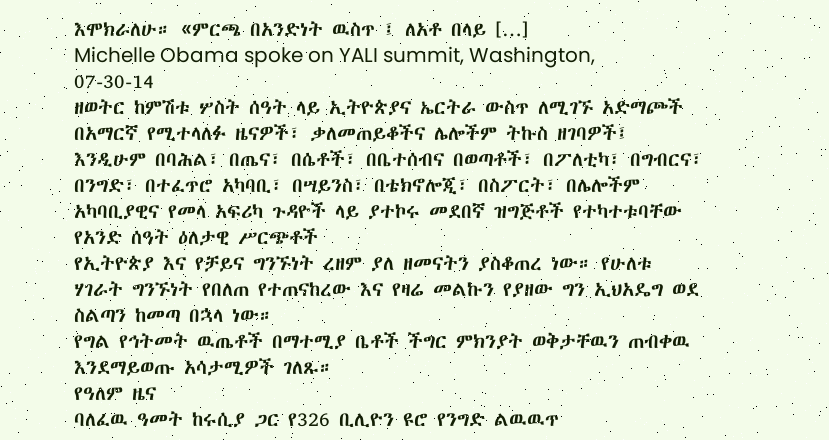እሞክራለሁ። «ምርጫ በአንድነት ዉስጥ ፤ ለአቶ በላይ […]
Michelle Obama spoke on YALI summit, Washington, 07-30-14
ዘወትር ከምሽቱ ሦስት ሰዓት ላይ ኢትዮጵያና ኤርትራ ውስጥ ለሚገኙ አድማጮች በአማርኛ የሚተላለፉ ዜናዎች፣ ቃለመጠይቆችና ሌሎችም ትኩስ ዘገባዎች፤ እንዲሁም በባሕል፣ በጤና፣ በሴቶች፣ በቤተሰብና በወጣቶች፣ በፖለቲካ፣ በግብርና፣ በንግድ፣ በተፈጥሮ አካባቢ፣ በሣይንስ፣ በቴክኖሎጂ፣ በስፖርት፣ በሌሎችም አካባቢያዊና የመላ አፍሪካ ጉዳዮች ላይ ያተኮሩ መደበኛ ዝግጅቶች የተካተቱባቸው የአንድ ሰዓት ዕለታዊ ሥርጭቶች
የኢትዮጵያ እና የቻይና ግንኙነት ረዘም ያለ ዘመናትን ያስቆጠረ ነው። የሁለቱ ሃገራት ግንኙነት የበለጠ የተጠናከረው እና የዛሬ መልኩን የያዘው ግን ኢህአዴግ ወደ ስልጣን ከመጣ በኋላ ነው።
የግል የኅትመት ዉጤቶች በማተሚያ ቤቶች ችግር ምክንያት ወቅታቸዉን ጠብቀዉ እንደማይወጡ አሳታሚዎች ገለጹ።
የዓለም ዜና
ባለፈዉ ዓመት ከሩሲያ ጋር የ326 ቢሊዮን ዩሮ የንግድ ልዉዉጥ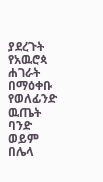ያደረጉት የአዉሮጳ ሐገራት በማዕቀቡ የወለፊንድ ዉጤት ባንድ ወይም በሌላ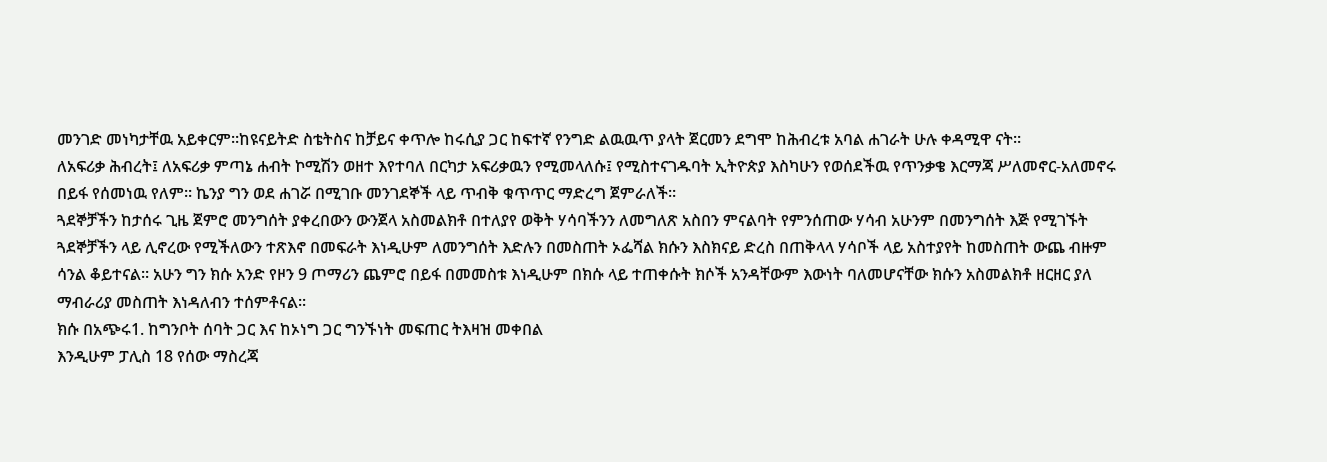መንገድ መነካታቸዉ አይቀርም።ከዩናይትድ ስቴትስና ከቻይና ቀጥሎ ከሩሲያ ጋር ከፍተኛ የንግድ ልዉዉጥ ያላት ጀርመን ደግሞ ከሕብረቱ አባል ሐገራት ሁሉ ቀዳሚዋ ናት።
ለአፍሪቃ ሕብረት፤ ለአፍሪቃ ምጣኔ ሐብት ኮሚሽን ወዘተ እየተባለ በርካታ አፍሪቃዉን የሚመላለሱ፤ የሚስተናገዱባት ኢትዮጵያ እስካሁን የወሰደችዉ የጥንቃቄ እርማጃ ሥለመኖር-አለመኖሩ በይፋ የሰመነዉ የለም። ኬንያ ግን ወደ ሐገሯ በሚገቡ መንገደኞች ላይ ጥብቅ ቁጥጥር ማድረግ ጀምራለች።
ጓደኞቻችን ከታሰሩ ጊዜ ጀምሮ መንግሰት ያቀረበውን ውንጀላ አስመልክቶ በተለያየ ወቅት ሃሳባችንን ለመግለጽ አስበን ምናልባት የምንሰጠው ሃሳብ አሁንም በመንግሰት እጅ የሚገኙት ጓደኞቻችን ላይ ሊኖረው የሚችለውን ተጽእኖ በመፍራት እነዲሁም ለመንግሰት እድሉን በመስጠት ኦፌሻል ክሱን እስክናይ ድረስ በጠቅላላ ሃሳቦች ላይ አስተያየት ከመስጠት ውጨ ብዙም ሳንል ቆይተናል፡፡ አሁን ግን ክሱ አንድ የዞን 9 ጦማሪን ጨምሮ በይፋ በመመስቱ እነዲሁም በክሱ ላይ ተጠቀሱት ክሶች አንዳቸውም እውነት ባለመሆናቸው ክሱን አስመልክቶ ዘርዘር ያለ ማብራሪያ መስጠት እነዳለብን ተሰምቶናል፡፡
ክሱ በአጭሩ1. ከግንቦት ሰባት ጋር እና ከኦነግ ጋር ግንኙነት መፍጠር ትእዛዝ መቀበል
እንዲሁም ፓሊስ 18 የሰው ማስረጃ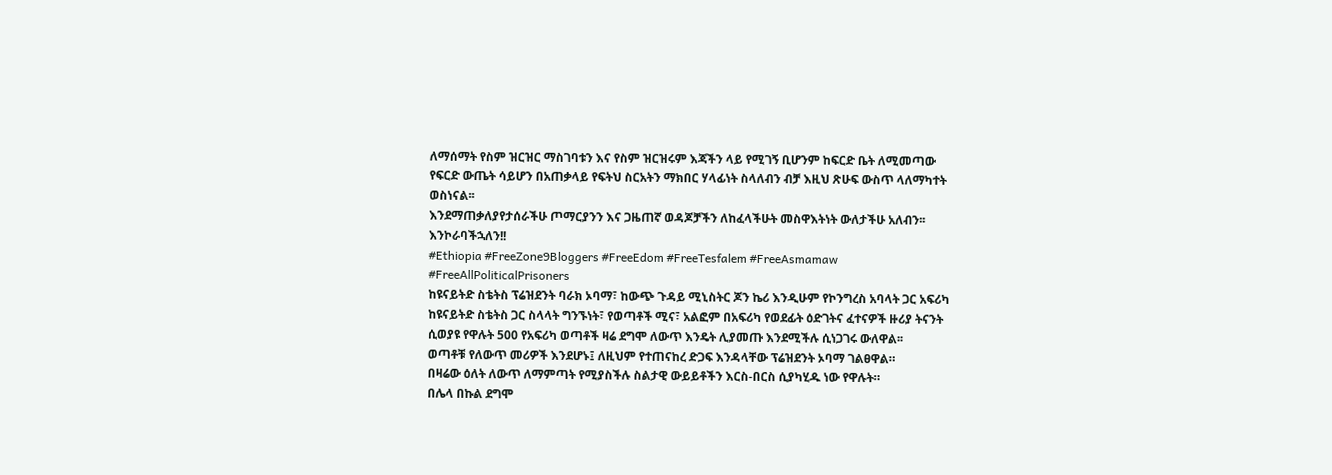ለማሰማት የስም ዝርዝር ማስገባቱን እና የስም ዝርዝሩም እጃችን ላይ የሚገኝ ቢሆንም ከፍርድ ቤት ለሚመጣው የፍርድ ውጤት ሳይሆን በአጠቃላይ የፍትህ ስርአትን ማክበር ሃላፊነት ስላለብን ብቻ እዚህ ጽሁፍ ውስጥ ላለማካተት ወስነናል፡፡
እንደማጠቃለያየታሰራችሁ ጦማርያንን እና ጋዜጠኛ ወዳጆቻችን ለከፈላችሁት መስዋእትነት ውለታችሁ አለብን፡፡ እንኮራባችኋለን!!
#Ethiopia #FreeZone9Bloggers #FreeEdom #FreeTesfalem #FreeAsmamaw #FreeAllPoliticalPrisoners
ከዩናይትድ ስቴትስ ፕሬዝደንት ባራክ ኦባማ፣ ከውጭ ጉዳይ ሚኒስትር ጆን ኬሪ እንዲሁም የኮንግረስ አባላት ጋር አፍሪካ ከዩናይትድ ስቴትስ ጋር ስላላት ግንኙነት፣ የወጣቶች ሚና፣ አልፎም በአፍሪካ የወደፊት ዕድገትና ፈተናዎች ዙሪያ ትናንት ሲወያዩ የዋሉት 500 የአፍሪካ ወጣቶች ዛሬ ደግሞ ለውጥ እንዴት ሊያመጡ እንደሚችሉ ሲነጋገሩ ውለዋል፡፡
ወጣቶቹ የለውጥ መሪዎች እንደሆኑ፤ ለዚህም የተጠናከረ ድጋፍ እንዳላቸው ፕሬዝደንት ኦባማ ገልፀዋል።
በዛሬው ዕለት ለውጥ ለማምጣት የሚያስችሉ ስልታዊ ውይይቶችን እርስ-በርስ ሲያካሂዱ ነው የዋሉት።
በሌላ በኩል ደግሞ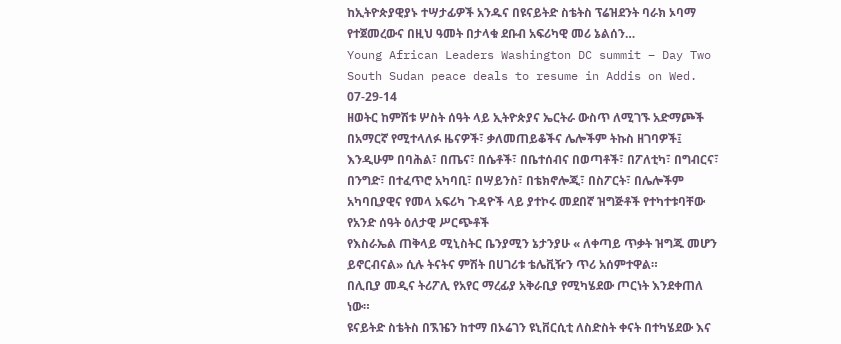ከኢትዮጵያዊያኑ ተሣታፊዎች አንዱና በዩናይትድ ስቴትስ ፕሬዝደንት ባራክ ኦባማ የተጀመረውና በዚህ ዓመት በታላቁ ደቡብ አፍሪካዊ መሪ ኔልሰን…
Young African Leaders Washington DC summit – Day Two
South Sudan peace deals to resume in Addis on Wed. 07-29-14
ዘወትር ከምሽቱ ሦስት ሰዓት ላይ ኢትዮጵያና ኤርትራ ውስጥ ለሚገኙ አድማጮች በአማርኛ የሚተላለፉ ዜናዎች፣ ቃለመጠይቆችና ሌሎችም ትኩስ ዘገባዎች፤ እንዲሁም በባሕል፣ በጤና፣ በሴቶች፣ በቤተሰብና በወጣቶች፣ በፖለቲካ፣ በግብርና፣ በንግድ፣ በተፈጥሮ አካባቢ፣ በሣይንስ፣ በቴክኖሎጂ፣ በስፖርት፣ በሌሎችም አካባቢያዊና የመላ አፍሪካ ጉዳዮች ላይ ያተኮሩ መደበኛ ዝግጅቶች የተካተቱባቸው የአንድ ሰዓት ዕለታዊ ሥርጭቶች
የእስራኤል ጠቅላይ ሚኒስትር ቤንያሚን ኔታንያሁ « ለቀጣይ ጥቃት ዝግጁ መሆን ይኖርብናል» ሲሉ ትናትና ምሽት በሀገሪቱ ቴሌቪዥን ጥሪ አሰምተዋል።
በሊቢያ መዲና ትሪፖሊ የአየር ማረፊያ አቅራቢያ የሚካሄደው ጦርነት እንደቀጠለ ነው።
ዩናይትድ ስቴትስ በኧዤን ከተማ በኦሬገን ዩኒቨርሲቲ ለስድስት ቀናት በተካሄደው እና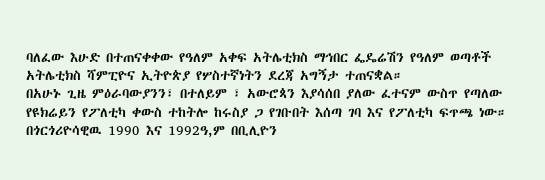ባለፈው እሁድ በተጠናቀቀው የዓለም አቀፍ አትሌቲክስ ማኅበር ፌዴሬሽን የዓለም ወጣቶች አትሌቲክስ ሻምፒዮና ኢትዮጵያ የሦስተኛነትን ደረጃ አግኝታ ተጠናቋል።
በአሁኑ ጊዜ ምዕራባውያንን፣ በተለይም ፣ አውሮጳን እያሳሰበ ያለው ፈተናም ውስጥ የጣለው የዩክሬይን የፖለቲካ ቀውስ ተከትሎ ከሩስያ ጋ የገቡበት እሰጣ ገባ እና የፖለቲካ ፍጥጫ ነው።
በጎርጎሪዮሳዊዉ 1990 እና 1992ዓ,ም በቢሊዮን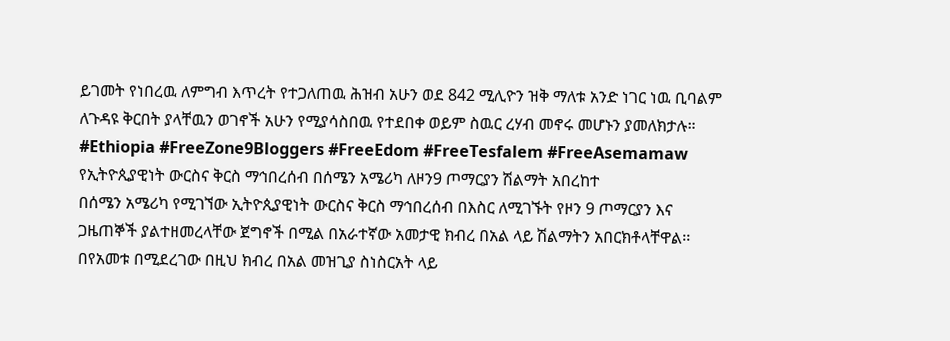ይገመት የነበረዉ ለምግብ እጥረት የተጋለጠዉ ሕዝብ አሁን ወደ 842 ሚሊዮን ዝቅ ማለቱ አንድ ነገር ነዉ ቢባልም ለጉዳዩ ቅርበት ያላቸዉን ወገኖች አሁን የሚያሳስበዉ የተደበቀ ወይም ስዉር ረሃብ መኖሩ መሆኑን ያመለክታሉ።
#Ethiopia #FreeZone9Bloggers #FreeEdom #FreeTesfalem #FreeAsemamaw
የኢትዮጲያዊነት ውርስና ቅርስ ማኅበረሰብ በሰሜን አሜሪካ ለዞን9 ጦማርያን ሽልማት አበረከተ
በሰሜን አሜሪካ የሚገኘው ኢትዮጲያዊነት ውርስና ቅርስ ማኅበረሰብ በእስር ለሚገኙት የዞን 9 ጦማርያን እና ጋዜጠኞች ያልተዘመረላቸው ጀግኖች በሚል በአራተኛው አመታዊ ክብረ በአል ላይ ሽልማትን አበርክቶላቸዋል፡፡
በየአመቱ በሚደረገው በዚህ ክብረ በአል መዝጊያ ስነስርአት ላይ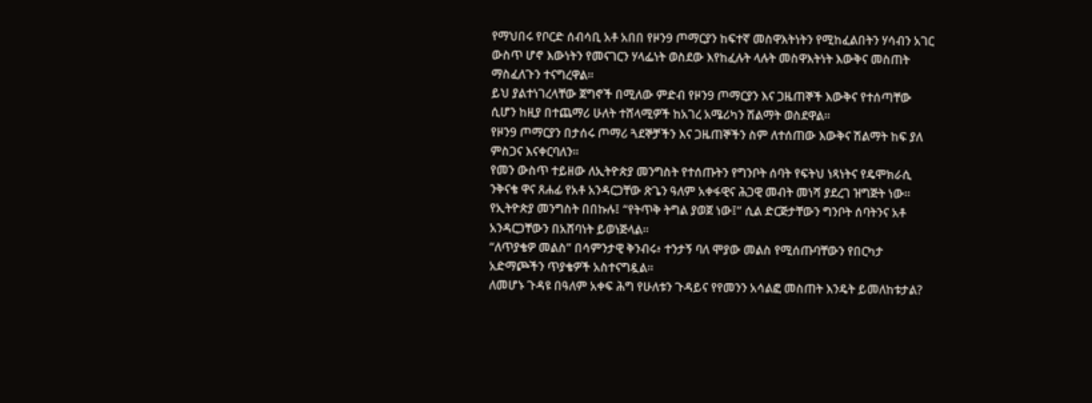የማህበሩ የቦርድ ሰብሳቢ አቶ አበበ የዞን9 ጦማርያን ከፍተኛ መስዋእትነትን የሚከፈልበትን ሃሳብን አገር ውስጥ ሆኖ እውነትን የመናገርን ሃላፌነት ወስደው እየከፈሉት ላሉት መስዋእትነት እውቅና መስጠት ማስፈለጉን ተናግረዋል።
ይህ ያልተነገረላቸው ጀግኖች በሚለው ምድብ የዞን9 ጦማርያን እና ጋዜጠኞች እውቅና የተሰጣቸው ሲሆን ከዚያ በተጨማሪ ሁለት ተሸላሚዎች ከአገረ አሜሪካን ሽልማት ወስደዋል፡፡
የዞን9 ጦማርያን በታሰሩ ጦማሪ ጓደኞቻችን እና ጋዜጠኞችን ስም ለተሰጠው እውቅና ሽልማት ከፍ ያለ ምስጋና እናቀርባለን፡፡
የመን ውስጥ ተይዘው ለኢትዮጵያ መንግስት የተሰጡትን የግንቦት ሰባት የፍትህ ነጻነትና የዴሞክራሲ ንቅናቄ ዋና ጸሐፊ የአቶ አንዳርጋቸው ጽጌን ዓለም አቀፋዊና ሕጋዊ መብት መነሻ ያደረገ ዝግጅት ነው።
የኢትዮጵያ መንግስት በበኩሉ፤ “የትጥቅ ትግል ያወጀ ነው፤” ሲል ድርጅታቸውን ግንቦት ሰባትንና አቶ አንዳርጋቸውን በአሸባነት ይወነጅላል።
“ለጥያቄዎ መልስ” በሳምንታዊ ቅንብሩ፥ ተንታኝ ባለ ሞያው መልስ የሚሰጡባቸውን የበርካታ አድማጮችን ጥያቄዎች አስተናግዷል።
ለመሆኑ ጉዳዩ በዓለም አቀፍ ሕግ የሁለቱን ጉዳይና የየመንን አሳልፎ መስጠት እንዴት ይመለከቱታል?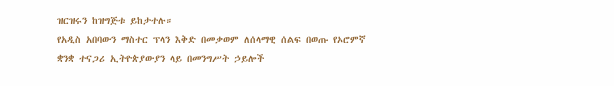ዝርዝሩን ከዝግጅቱ ይከታተሉ።
የአዲስ አበባውን ማስተር ፕላን እቅድ በመቃወም ለሰላማዊ ሰልፍ በወጡ የኦሮምኛ ቋንቋ ተናጋሪ ኢትዮጵያውያን ላይ በመንግሥት ኃይሎች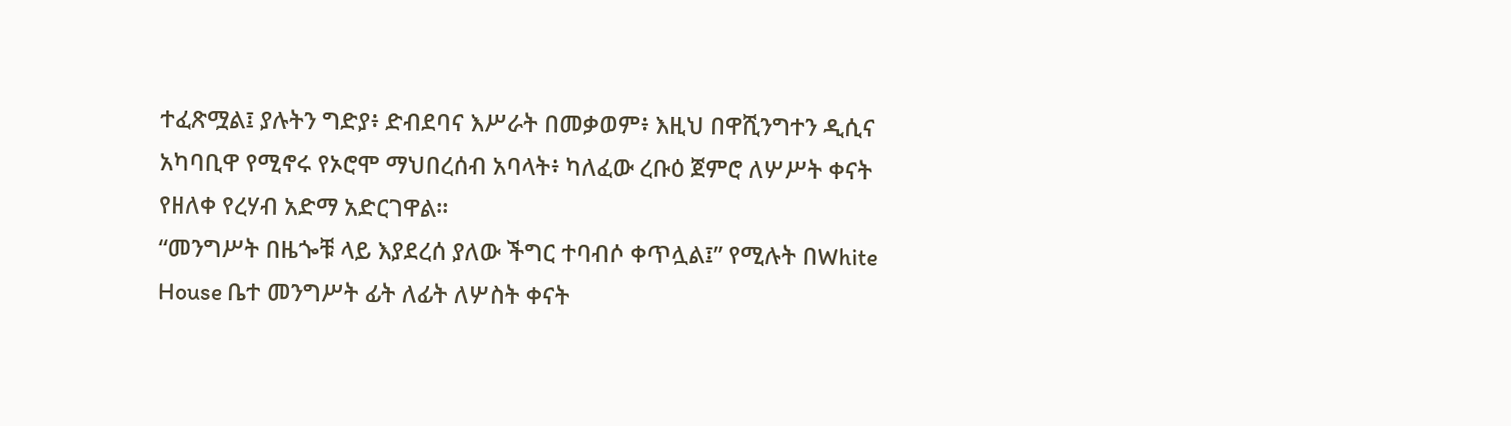ተፈጽሟል፤ ያሉትን ግድያ፥ ድብደባና እሥራት በመቃወም፥ እዚህ በዋሺንግተን ዲሲና አካባቢዋ የሚኖሩ የኦሮሞ ማህበረሰብ አባላት፥ ካለፈው ረቡዕ ጀምሮ ለሦሥት ቀናት የዘለቀ የረሃብ አድማ አድርገዋል።
“መንግሥት በዜጐቹ ላይ እያደረሰ ያለው ችግር ተባብሶ ቀጥሏል፤” የሚሉት በWhite House ቤተ መንግሥት ፊት ለፊት ለሦስት ቀናት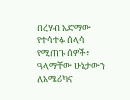በረሃብ አድማው የተሳተፉ ሰላሳ የሚጠጉ ሰዎች፥ ዓላማቸው ሁኔታውን ለአሜሪካና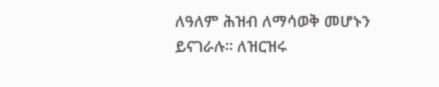ለዓለም ሕዝብ ለማሳወቅ መሆኑን ይናገራሉ። ለዝርዝሩ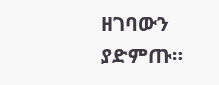ዘገባውን ያድምጡ።